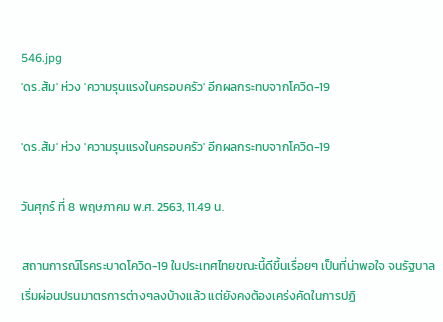546.jpg
'ดร.ส้ม' ห่วง 'ความรุนแรงในครอบครัว' อีกผลกระทบจากโควิด-19

'ดร.ส้ม' ห่วง 'ความรุนแรงในครอบครัว' อีกผลกระทบจากโควิด-19

วันศุกร์ ที่ 8 พฤษภาคม พ.ศ. 2563, 11.49 น.

สถานการณ์โรคระบาดโควิด-19 ในประเทศไทยขณะนี้ดีขึ้นเรื่อยๆ เป็นที่น่าพอใจ จนรัฐบาลเริ่มผ่อนปรนมาตรการต่างๆลงบ้างแล้ว แต่ยังคงต้องเคร่งคัดในการปฏิ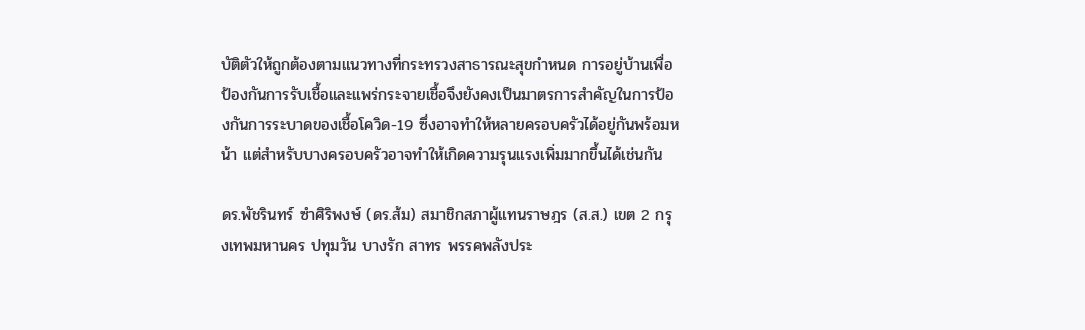บัติตัวให้ถูกต้องตามแนวทางที่กระทรวงสาธารณะสุขกำหนด การอยู่บ้านเพื่อป้องกันการรับเชื้อและแพร่กระจายเชื้อจึงยังคงเป็นมาตรการสำคัญในการป้องกันการระบาดของเชื้อโควิด-19 ซึ่งอาจทำให้หลายครอบครัวได้อยู่กันพร้อมหน้า แต่สำหรับบางครอบครัวอาจทำให้เกิดความรุนแรงเพิ่มมากขึ้นได้เช่นกัน

ดร.พัชรินทร์ ซำศิริพงษ์ (ดร.ส้ม) สมาชิกสภาผู้แทนราษฎร (ส.ส.) เขต 2 กรุงเทพมหานคร ปทุมวัน บางรัก สาทร พรรคพลังประ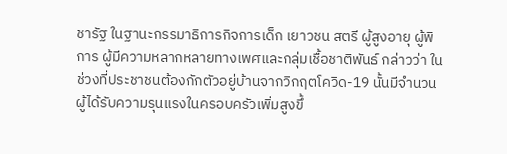ชารัฐ ในฐานะกรรมาธิการกิจการเด็ก เยาวชน สตรี ผู้สูงอายุ ผู้พิการ ผู้มีความหลากหลายทางเพศและกลุ่มเชื้อชาติพันธ์ กล่าวว่า ในช่วงที่ประชาชนต้องกักตัวอยู่บ้านจากวิกฤตโควิด-19 นั้นมีจำนวนผู้ได้รับความรุนแรงในครอบครัวเพิ่มสูงขึ้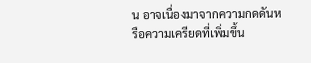น อาจเนื่องมาจากความกดดันหรือความเครียดที่เพิ่มขึ้น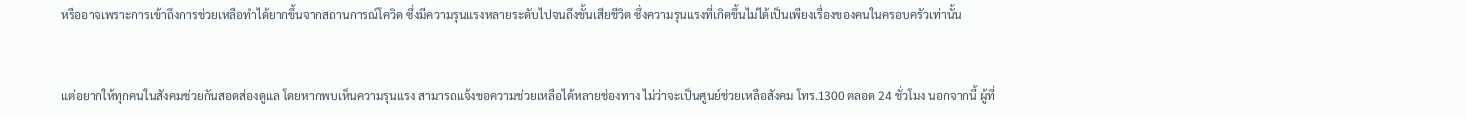หรืออาจเพราะการเข้าถึงการช่วยเหลือทำได้ยากขึ้นจากสถานการณ์โควิด ซึ่งมีความรุนแรงหลายระดับไปจนถึงขั้นเสียชีวิต ซึ่งความรุนแรงที่เกิดขึ้นไม่ได้เป็นเพียงเรื่องของคนในครอบครัวเท่านั้น


แต่อยากให้ทุกคนในสังคมช่วยกันสอดส่องดูแล โดยหากพบเห็นความรุนแรง สามารถแจ้งขอความช่วยเหลือได้หลายช่องทาง ไม่ว่าจะเป็นศูนย์ช่วยเหลือสังคม โทร.1300 ตลอด 24 ชั่วโมง นอกจากนี้ ผู้ที่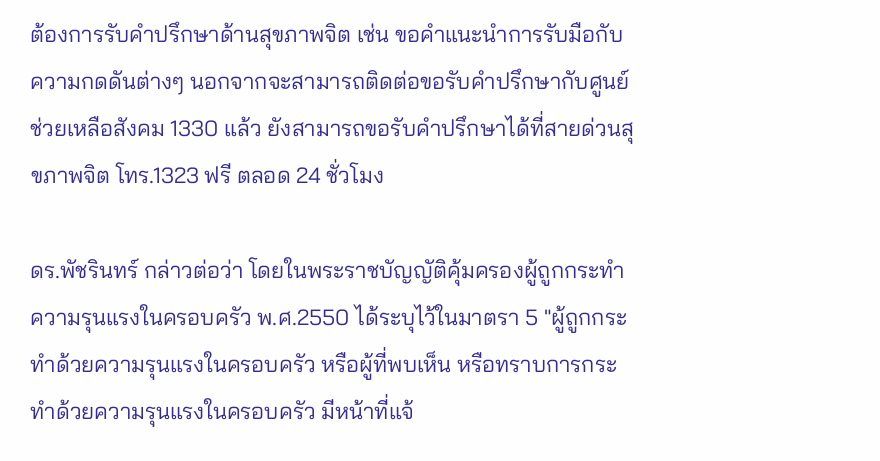ต้องการรับคำปรึกษาด้านสุขภาพจิต เช่น ขอคำแนะนำการรับมือกับความกดดันต่างๆ นอกจากจะสามารถติดต่อขอรับคำปรึกษากับศูนย์ช่วยเหลือสังคม 1330 แล้ว ยังสามารถขอรับคำปรึกษาได้ที่สายด่วนสุขภาพจิต โทร.1323 ฟรี ตลอด 24 ชั่วโมง

ดร.พัชรินทร์ กล่าวต่อว่า โดยในพระราชบัญญัติคุ้มครองผู้ถูกกระทำความรุนแรงในครอบครัว พ.ศ.2550 ได้ระบุไว้ในมาตรา 5 "ผู้ถูกกระทำด้วยความรุนแรงในครอบครัว หรือผู้ที่พบเห็น หรือทราบการกระทำด้วยความรุนแรงในครอบครัว มีหน้าที่แจ้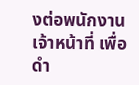งต่อพนักงานเจ้าหน้าที่ เพื่อดำ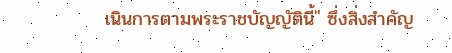เนินการตามพระราชบัญญัตินี้" ซึ่งสิ่งสำคัญ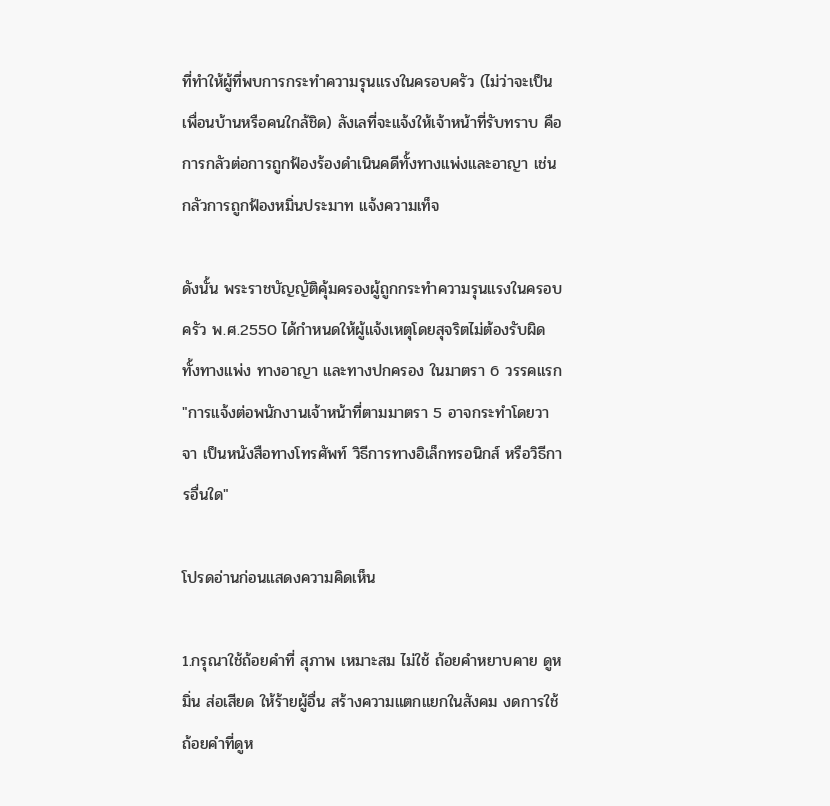ที่ทำให้ผู้ที่พบการกระทำความรุนแรงในครอบครัว (ไม่ว่าจะเป็นเพื่อนบ้านหรือคนใกล้ชิด) ลังเลที่จะแจ้งให้เจ้าหน้าที่รับทราบ คือ การกลัวต่อการถูกฟ้องร้องดำเนินคดีทั้งทางแพ่งและอาญา เช่น กลัวการถูกฟ้องหมิ่นประมาท แจ้งความเท็จ

ดังนั้น พระราชบัญญัติคุ้มครองผู้ถูกกระทำความรุนแรงในครอบครัว พ.ศ.2550 ได้กำหนดให้ผู้แจ้งเหตุโดยสุจริตไม่ต้องรับผิดทั้งทางแพ่ง ทางอาญา และทางปกครอง ในมาตรา 6 วรรคแรก "การแจ้งต่อพนักงานเจ้าหน้าที่ตามมาตรา 5 อาจกระทำโดยวาจา เป็นหนังสือทางโทรศัพท์ วิธีการทางอิเล็กทรอนิกส์ หรือวิธีการอื่นใด"

โปรดอ่านก่อนแสดงความคิดเห็น

1.กรุณาใช้ถ้อยคำที่ สุภาพ เหมาะสม ไม่ใช้ ถ้อยคำหยาบคาย ดูหมิ่น ส่อเสียด ให้ร้ายผู้อื่น สร้างความแตกแยกในสังคม งดการใช้ถ้อยคำที่ดูห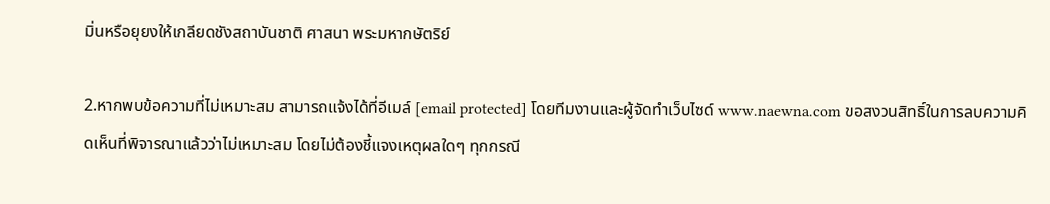มิ่นหรือยุยงให้เกลียดชังสถาบันชาติ ศาสนา พระมหากษัตริย์

2.หากพบข้อความที่ไม่เหมาะสม สามารถแจ้งได้ที่อีเมล์ [email protected] โดยทีมงานและผู้จัดทำเว็บไซด์ www.naewna.com ขอสงวนสิทธิ์ในการลบความคิดเห็นที่พิจารณาแล้วว่าไม่เหมาะสม โดยไม่ต้องชี้แจงเหตุผลใดๆ ทุกกรณี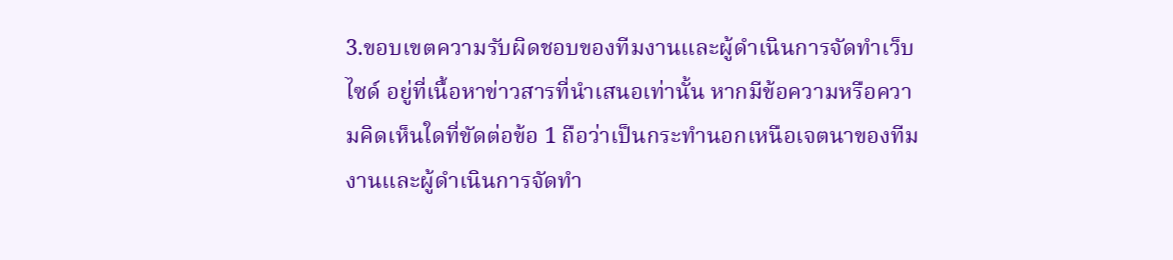3.ขอบเขตความรับผิดชอบของทีมงานและผู้ดำเนินการจัดทำเว็บไซด์ อยู่ที่เนื้อหาข่าวสารที่นำเสนอเท่านั้น หากมีข้อความหรือความคิดเห็นใดที่ขัดต่อข้อ 1 ถือว่าเป็นกระทำนอกเหนือเจตนาของทีมงานและผู้ดำเนินการจัดทำ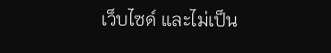เว็บไซด์ และไม่เป็น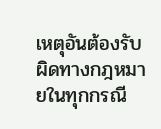เหตุอันต้องรับผิดทางกฎหมายในทุกกรณี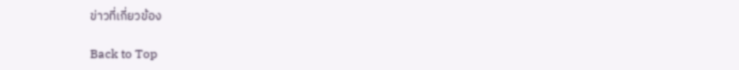ข่าวที่เกี่ยวข้อง

Back to Top